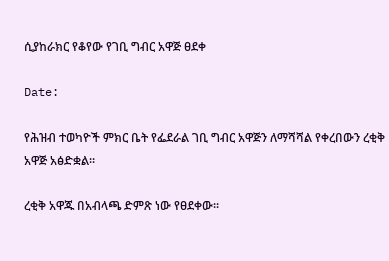ሲያከራክር የቆየው የገቢ ግብር አዋጅ ፀደቀ

Date:

የሕዝብ ተወካዮች ምክር ቤት የፌደራል ገቢ ግብር አዋጅን ለማሻሻል የቀረበውን ረቂቅ አዋጅ አፅድቋል።

ረቂቅ አዋጁ በአብላጫ ድምጽ ነው የፀደቀው።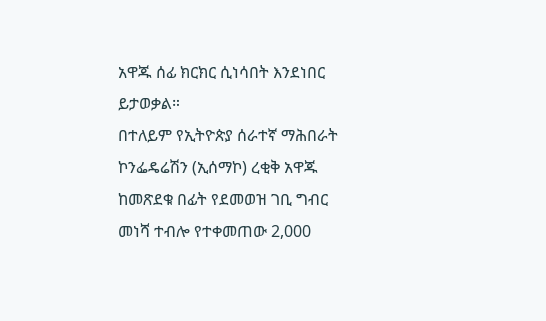አዋጁ ሰፊ ክርክር ሲነሳበት እንደነበር ይታወቃል።
በተለይም የኢትዮጵያ ሰራተኛ ማሕበራት ኮንፌዴሬሽን (ኢሰማኮ) ረቂቅ አዋጁ ከመጽደቁ በፊት የደመወዝ ገቢ ግብር መነሻ ተብሎ የተቀመጠው 2,000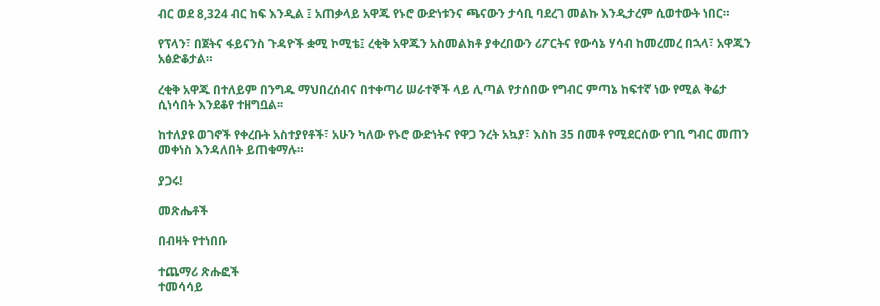ብር ወደ 8,324 ብር ከፍ እንዲል ፤ አጠቃላይ አዋጁ የኑሮ ውድነቱንና ጫናውን ታሳቢ ባደረገ መልኩ እንዲታረም ሲወተውት ነበር።

የፕላን፣ በጀትና ፋይናንስ ጉዳዮች ቋሚ ኮሚቴ፤ ረቂቅ አዋጁን አስመልክቶ ያቀረበውን ሪፖርትና የውሳኔ ሃሳብ ከመረመረ በኋላ፣ አዋጁን አፅድቆታል።

ረቂቅ አዋጁ በተለይም በንግዱ ማህበረሰብና በተቀጣሪ ሠራተኞች ላይ ሊጣል የታሰበው የግብር ምጣኔ ከፍተኛ ነው የሚል ቅሬታ ሲነሳበት እንደቆየ ተዘግቧል፡፡

ከተለያዩ ወገኖች የቀረቡት አስተያየቶች፣ አሁን ካለው የኑሮ ውድነትና የዋጋ ንረት አኳያ፣ እስከ 35 በመቶ የሚደርሰው የገቢ ግብር መጠን መቀነስ እንዳለበት ይጠቁማሉ።

ያጋሩ!

መጽሔቶች

በብዛት የተነበቡ

ተጨማሪ ጽሑፎች
ተመሳሳይ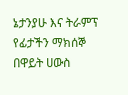ኔታንያሁ እና ትራምፕ የፊታችን ማክሰኞ በዋይት ሀውስ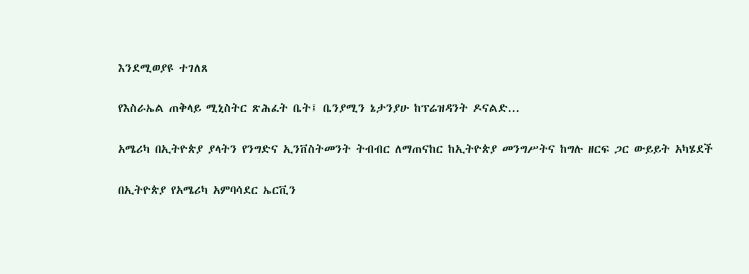እንደሚወያዩ ተገለጸ

የእስራኤል ጠቅላይ ሚኒስትር ጽሕፈት ቤት፤ ቤንያሚን ኔታንያሁ ከፕሬዝዳንት ዶናልድ...

አሜሪካ በኢትዮጵያ ያላትን የንግድና ኢንቨስትመንት ትብብር ለማጠናከር ከኢትዮጵያ መንግሥትና ከግሉ ዘርፍ ጋር ውይይት አካሄደች

በኢትዮጵያ የአሜሪካ አምባሳደር ኤርቪን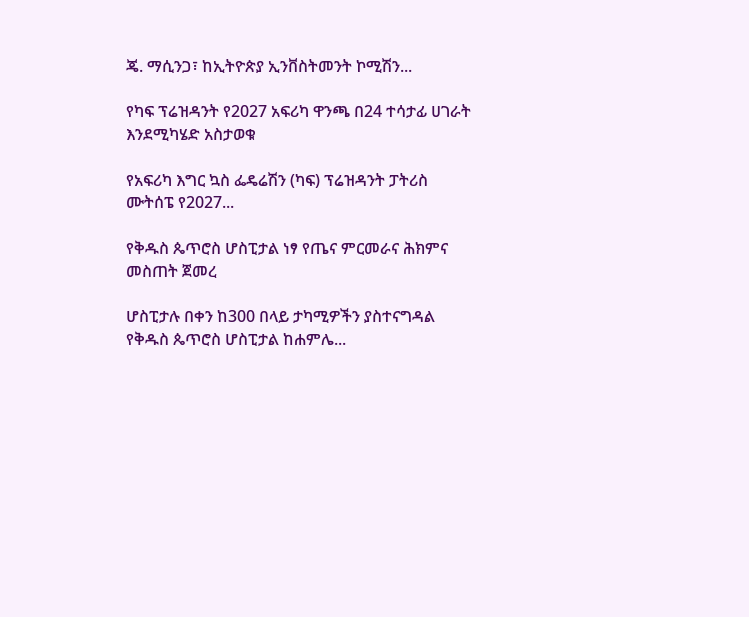ጄ. ማሲንጋ፣ ከኢትዮጵያ ኢንቨስትመንት ኮሚሽን...

የካፍ ፕሬዝዳንት የ2027 አፍሪካ ዋንጫ በ24 ተሳታፊ ሀገራት እንደሚካሄድ አስታወቁ

የአፍሪካ እግር ኳስ ፌዴሬሽን (ካፍ) ፕሬዝዳንት ፓትሪስ ሙትሰፔ የ2027...

የቅዱስ ጴጥሮስ ሆስፒታል ነፃ የጤና ምርመራና ሕክምና መስጠት ጀመረ

ሆስፒታሉ በቀን ከ300 በላይ ታካሚዎችን ያስተናግዳል የቅዱስ ጴጥሮስ ሆስፒታል ከሐምሌ...